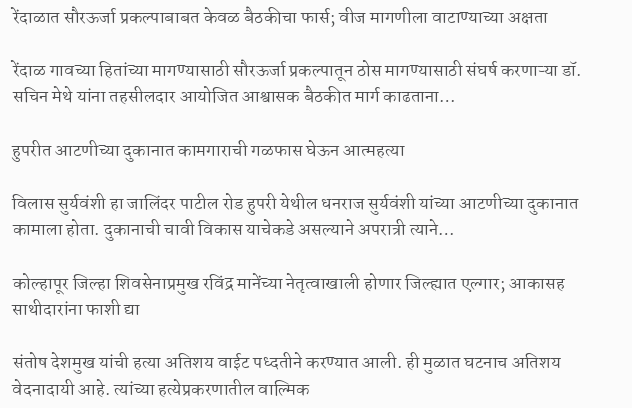रेंदाळात सौरऊर्जा प्रकल्पाबाबत केवळ बैठकीचा फार्स; वीज मागणीला वाटाण्याच्या अक्षता

रेंदाळ गावच्या हितांच्या मागण्यासाठी सौरऊर्जा प्रकल्पातून ठोस मागण्यासाठी संघर्ष करणाऱ्या डॉ. सचिन मेथे यांना तहसीलदार आयोजित आश्वासक बैठकीत मार्ग काढताना…

हुपरीत आटणीच्या दुकानात कामगाराची गळफास घेऊन आत्महत्या

विलास सुर्यवंशी हा जालिंदर पाटील रोड हुपरी येथील धनराज सुर्यवंशी यांच्या आटणीच्या दुकानात कामाला होता. दुकानाची चावी विकास याचेकडे असल्याने अपरात्री त्याने…

कोल्हापूर जिल्हा शिवसेनाप्रमुख रविंद्र मानेंच्या नेतृत्वाखाली होणार जिल्ह्यात एल्गार; आकासह साथीदारांना फाशी द्या

संतोष देशमुख यांची हत्या अतिशय वाईट पध्दतीने करण्यात आली. ही मुळात घटनाच अतिशय वेदनादायी आहे. त्यांच्या हत्येप्रकरणातील वाल्मिक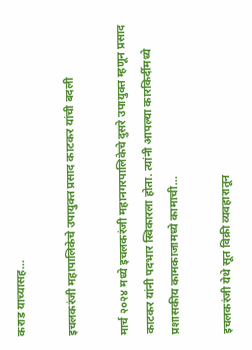कराड याच्यासह…

इचलकरंजी महापालिकेचे उपायुक्त प्रसाद काटकर यांची बदली

मार्च २०२४ मध्ये इचलकरंजी महानगरपालिकेचे दुसरे उपायुक्त म्हणून प्रसाद काटकर यांनी पदभार स्विकारला होता. त्यांनी आपल्या कारकिर्दीमध्ये प्रशासकीय कामकाजामध्ये कामाची…

इचलकरंजी येथे सूत विक्री व्यवहारातून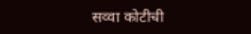सव्वा कोटीची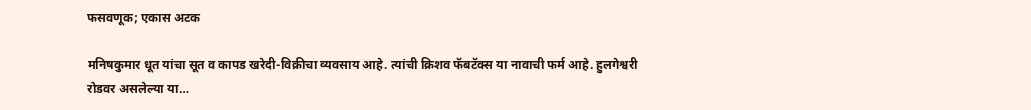फसवणूक; एकास अटक

मनिषकुमार धूत यांचा सूत व कापड खरेदी-विक्रीचा व्यवसाय आहे. त्यांची क्रिशव फॅबटॅक्स या नावाची फर्म आहे. हुलगेश्वरी रोडवर असलेल्या या…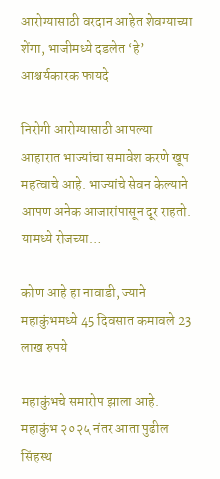आरोग्यासाठी वरदान आहेत शेवग्याच्या शेंगा, भाजीमध्ये दडलेत ‘हे’ आश्चर्यकारक फायदे

निरोगी आरोग्यासाठी आपल्या आहारात भाज्यांचा समावेश करणे खूप महत्वाचे आहे. भाज्यांचे सेवन केल्याने आपण अनेक आजारांपासून दूर राहतो. यामध्ये रोजच्या…

कोण आहे हा नावाडी, ज्याने महाकुंभमध्ये 45 दिवसात कमावले 23 लाख रुपये

महाकुंभचे समारोप झाला आहे. महाकुंभ २०२५ नंतर आता पुढील सिंहस्थ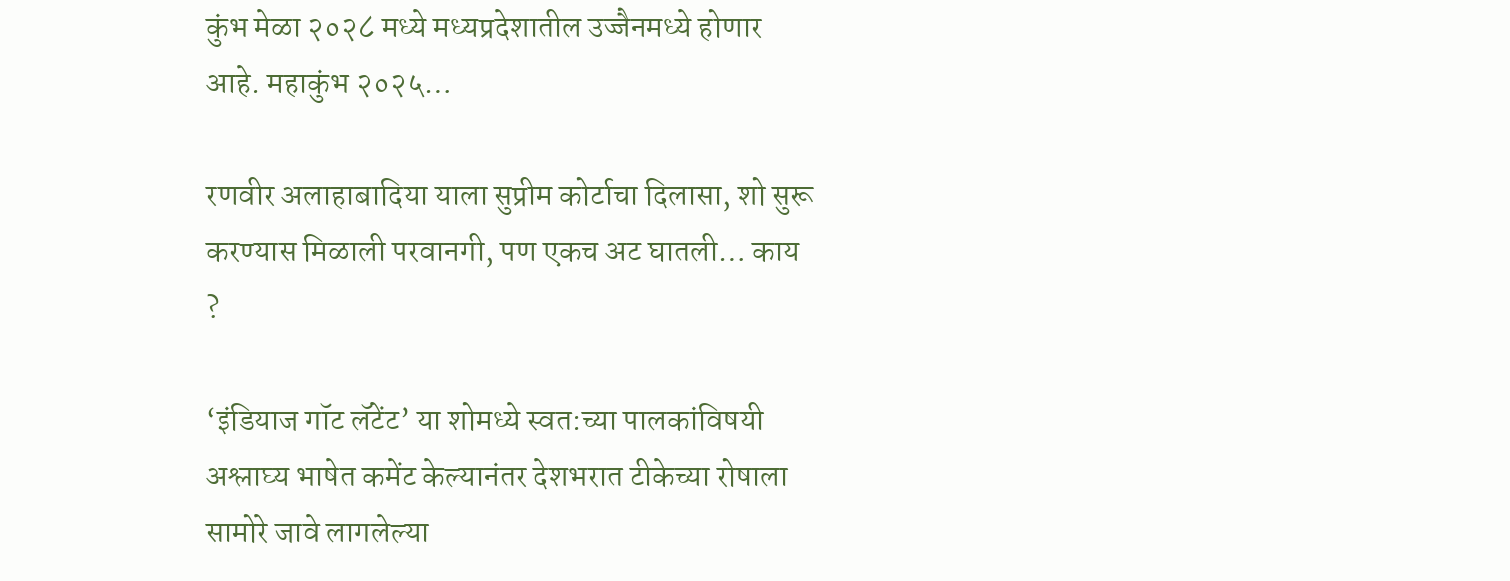कुंभ मेळा २०२८ मध्ये मध्यप्रदेशातील उज्जैनमध्ये होणार आहे. महाकुंभ २०२५…

रणवीर अलाहाबादिया याला सुप्रीम कोर्टाचा दिलासा, शो सुरू करण्यास मिळाली परवानगी, पण एकच अट घातली… काय ?

‘इंडियाज गॉट लॅटेंट’ या शोमध्ये स्वत:च्या पालकांविषयी अश्लाघ्य भाषेत कमेंट केल्यानंतर देशभरात टीकेच्या रोषाला सामोरे जावे लागलेल्या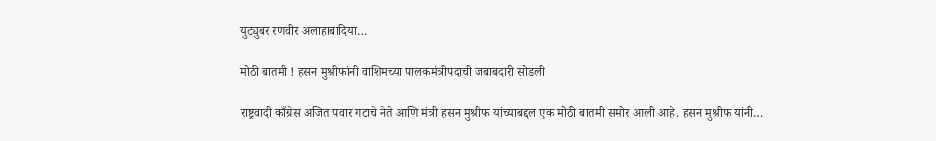युट्युबर रणवीर अलाहाबादिया…

मोठी बातमी ! हसन मुश्रीफांनी वाशिमच्या पालकमंत्रीपदाची जबाबदारी सोडली

राष्ट्रवादी काँग्रेस अजित पवार गटाचे नेते आणि मंत्री हसन मुश्रीफ यांच्याबद्दल एक मोठी बातमी समोर आली आहे. हसन मुश्रीफ यांनी…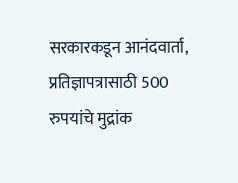सरकारकडून आनंदवार्ता, प्रतिज्ञापत्रासाठी 500 रुपयांचे मुद्रांक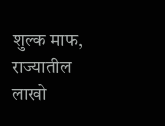शुल्क माफ, राज्यातील लाखो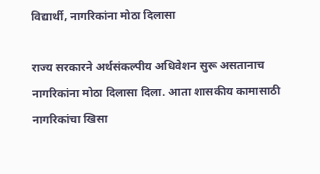विद्यार्थी, नागरिकांना मोठा दिलासा

राज्य सरकारने अर्थसंकल्पीय अधिवेशन सुरू असतानाच नागरिकांना मोठा दिलासा दिला. आता शासकीय कामासाठी नागरिकांचा खिसा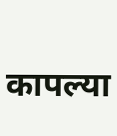कापल्या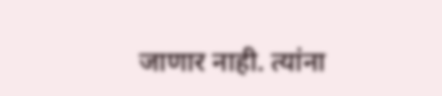जाणार नाही. त्यांना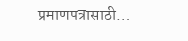प्रमाणपत्रासाठी…